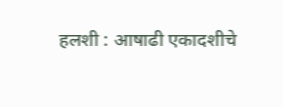हलशी : आषाढी एकादशीचे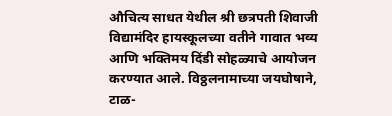औचित्य साधत येथील श्री छत्रपती शिवाजी विद्यामंदिर हायस्कूलच्या वतीने गावात भव्य आणि भक्तिमय दिंडी सोहळ्याचे आयोजन करण्यात आले. विठ्ठलनामाच्या जयघोषाने, टाळ-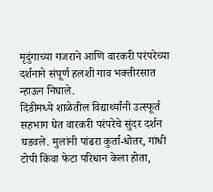मृदुंगाच्या गजराने आणि वारकरी परंपरेच्या दर्शनाने संपूर्ण हलशी गाव भक्तीरसात न्हाऊन निघाले.
दिंडीमध्ये शाळेतील विद्यार्थ्यांनी उत्स्फूर्त सहभाग घेत वारकरी परंपरेचे सुंदर दर्शन घडवले. मुलांनी पांढरा कुर्ता-धोतर, गांधी टोपी किंवा फेटा परिधान केला होता,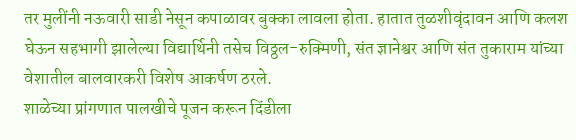तर मुलींनी नऊवारी साडी नेसून कपाळावर बुक्का लावला होता. हातात तुळशीवृंदावन आणि कलश घेऊन सहभागी झालेल्या विद्यार्थिनी तसेच विठ्ठल-रुक्मिणी, संत ज्ञानेश्वर आणि संत तुकाराम यांच्या वेशातील बालवारकरी विशेष आकर्षण ठरले.
शाळेच्या प्रांगणात पालखीचे पूजन करून दिंडीला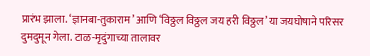प्रारंभ झाला. ‘ज्ञानबा-तुकाराम’ आणि ‘विठ्ठल विठ्ठल जय हरी विठ्ठल’ या जयघोषाने परिसर दुमदुमून गेला. टाळ-मृदुंगाच्या तालावर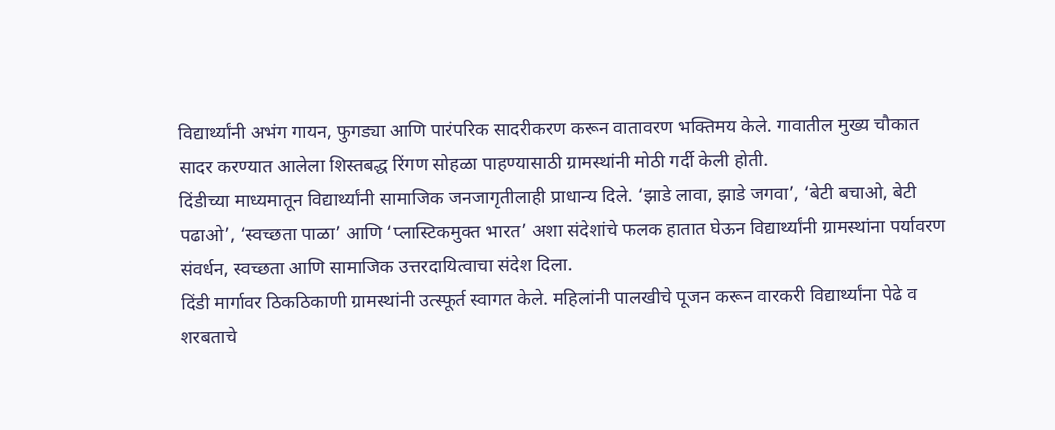विद्यार्थ्यांनी अभंग गायन, फुगड्या आणि पारंपरिक सादरीकरण करून वातावरण भक्तिमय केले. गावातील मुख्य चौकात सादर करण्यात आलेला शिस्तबद्ध रिंगण सोहळा पाहण्यासाठी ग्रामस्थांनी मोठी गर्दी केली होती.
दिंडीच्या माध्यमातून विद्यार्थ्यांनी सामाजिक जनजागृतीलाही प्राधान्य दिले. ‘झाडे लावा, झाडे जगवा’, ‘बेटी बचाओ, बेटी पढाओ’, ‘स्वच्छता पाळा’ आणि ‘प्लास्टिकमुक्त भारत’ अशा संदेशांचे फलक हातात घेऊन विद्यार्थ्यांनी ग्रामस्थांना पर्यावरण संवर्धन, स्वच्छता आणि सामाजिक उत्तरदायित्वाचा संदेश दिला.
दिंडी मार्गावर ठिकठिकाणी ग्रामस्थांनी उत्स्फूर्त स्वागत केले. महिलांनी पालखीचे पूजन करून वारकरी विद्यार्थ्यांना पेढे व शरबताचे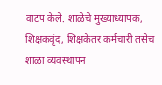वाटप केले. शाळेचे मुख्याध्यापक, शिक्षकवृंद, शिक्षकेतर कर्मचारी तसेच शाळा व्यवस्थापन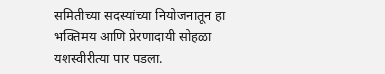समितीच्या सदस्यांच्या नियोजनातून हा भक्तिमय आणि प्रेरणादायी सोहळा यशस्वीरीत्या पार पडला.